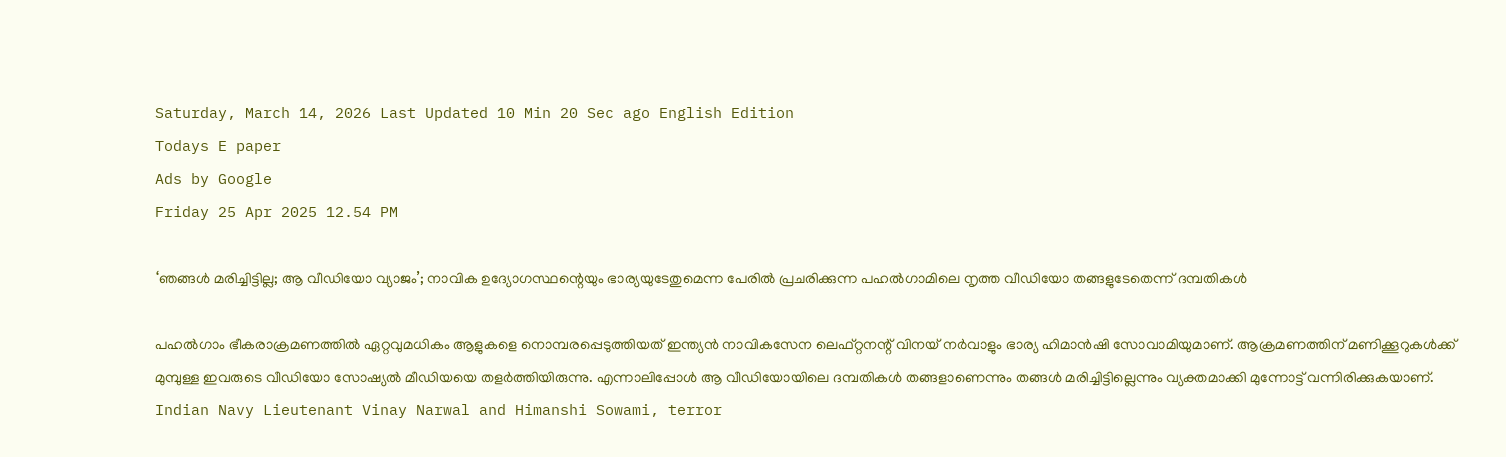Saturday, March 14, 2026 Last Updated 10 Min 20 Sec ago English Edition
Todays E paper
Ads by Google
Friday 25 Apr 2025 12.54 PM

‘ഞങ്ങള്‍ മരിച്ചിട്ടില്ല; ആ വീഡിയോ വ്യാജം’; നാവിക ഉദ്യോഗസ്ഥന്റെയും ഭാര്യയുടേതുമെന്ന പേരില്‍ പ്രചരിക്കുന്ന പഹല്‍ഗാമിലെ നൃത്ത വീഡിയോ തങ്ങളുടേതെന്ന് ദമ്പതികള്‍

പഹല്‍ഗാം ഭീകരാക്രമണത്തില്‍ ഏറ്റവുമധികം ആളുകളെ നൊമ്പരപ്പെടുത്തിയത് ഇന്ത്യൻ നാവികസേന ലെഫ്റ്റനന്റ് വിനയ് നർവാളും ഭാര്യ ഹിമാൻഷി സോവാമിയുമാണ്. ആക്രമണത്തിന് മണിക്കൂറുകള്‍ക്ക് മുമ്പുള്ള ഇവരുടെ വീഡിയോ സോഷ്യല്‍ മീഡിയയെ തളര്‍ത്തിയിരുന്നു. എന്നാലിപ്പോള്‍ ആ വീഡിയോയിലെ ദമ്പതികൾ തങ്ങളാണെന്നും തങ്ങള്‍ മരിച്ചിട്ടില്ലെന്നും വ്യക്തമാക്കി മുന്നോട്ട് വന്നിരിക്കുകയാണ്.
Indian Navy Lieutenant Vinay Narwal and Himanshi Sowami, terror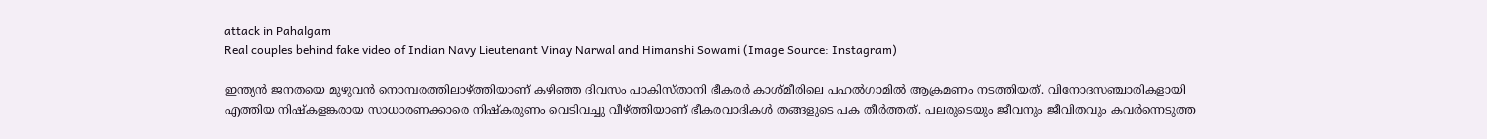attack in Pahalgam
Real couples behind fake video of Indian Navy Lieutenant Vinay Narwal and Himanshi Sowami (Image Source: Instagram)

ഇന്ത്യന്‍ ജനതയെ മുഴുവന്‍ നൊമ്പരത്തിലാഴ്ത്തിയാണ് കഴിഞ്ഞ ദിവസം പാകിസ്താനി ഭീകരര്‍ കാശ്മീരിലെ പഹല്‍ഗാമില്‍ ആക്രമണം നടത്തിയത്. വിനോദസഞ്ചാരികളായി എത്തിയ നിഷ്കളങ്കരായ സാധാരണക്കാരെ നിഷ്കരുണം വെടിവച്ചു വീഴ്ത്തിയാണ് ഭീകരവാദികള്‍ തങ്ങളുടെ പക തീര്‍ത്തത്. പലരുടെയും ജീവനും ജീവിതവും കവര്‍ന്നെടുത്ത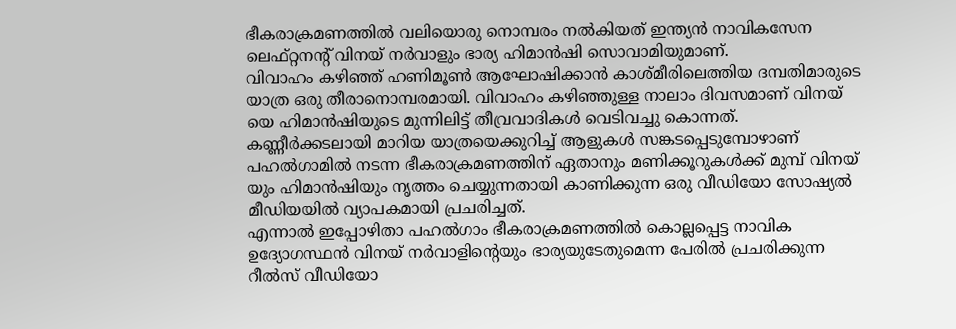ഭീകരാക്രമണത്തില്‍ വലിയൊരു നൊമ്പരം നല്‍കിയത് ഇന്ത്യൻ നാവികസേന ലെഫ്റ്റനന്റ് വിനയ് നർവാളും ഭാര്യ ഹിമാൻഷി സൊവാമിയുമാണ്.
വിവാഹം കഴിഞ്ഞ് ഹണിമൂണ്‍ ആഘോഷിക്കാന്‍ കാശ്മീരിലെത്തിയ ദമ്പതിമാരുടെ യാത്ര ഒരു തീരാനൊമ്പരമായി. വിവാഹം കഴിഞ്ഞുള്ള നാലാം ദിവസമാണ് വിനയ് യെ ഹിമാന്‍ഷിയുടെ മുന്നിലിട്ട് തീവ്രവാദികള്‍ വെടിവച്ചു കൊന്നത്. കണ്ണീര്‍ക്കടലായി മാറിയ യാത്രയെക്കുറിച്ച് ആളുകള്‍ സങ്കടപ്പെടുമ്പോഴാണ് പഹല്‍ഗാമില്‍ നടന്ന ഭീകരാക്രമണത്തിന് ഏതാനും മണിക്കൂറുകള്‍ക്ക് മുമ്പ് വിനയ് യും ഹിമാന്‍ഷിയും നൃത്തം ചെയ്യുന്നതായി കാണിക്കുന്ന ഒരു വീഡിയോ സോഷ്യല്‍ മീഡിയയില്‍ വ്യാപകമായി പ്രചരിച്ചത്.
എന്നാല്‍ ഇപ്പോഴിതാ പഹല്‍ഗാം ഭീകരാക്രമണത്തില്‍ കൊല്ലപ്പെട്ട നാവിക ഉദ്യോഗസ്ഥൻ വിനയ് നർവാളിന്റെയും ഭാര്യയുടേതുമെന്ന പേരില്‍ പ്രചരിക്കുന്ന റീല്‍സ് വീഡിയോ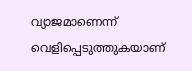വ്യാജമാണെന്ന് വെളിപ്പെടുത്തുകയാണ്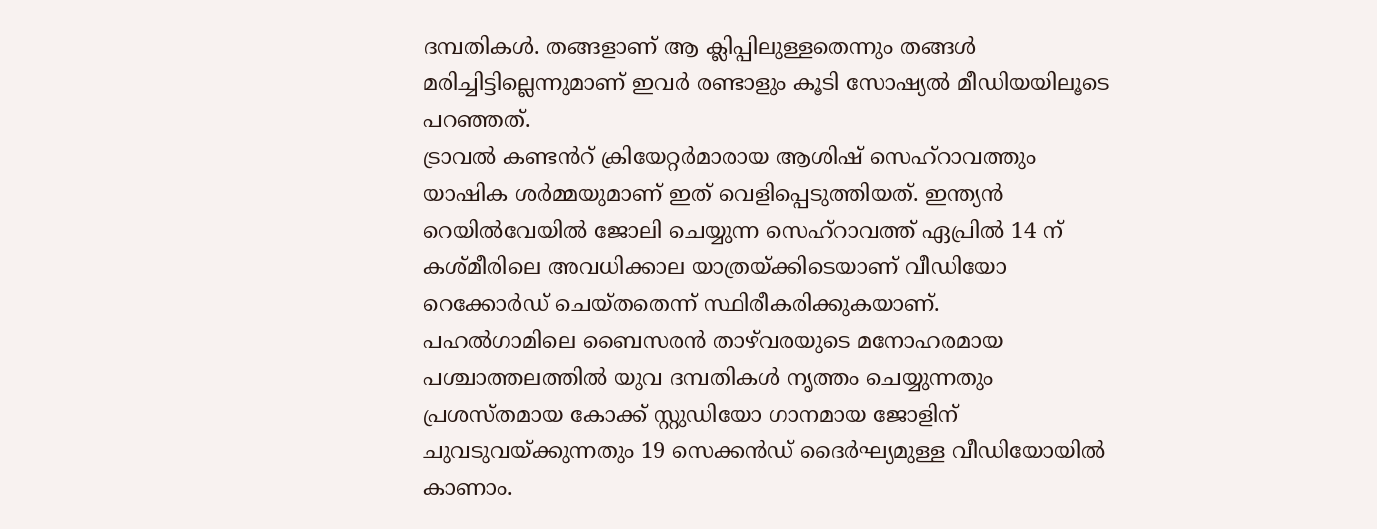ദമ്പതികള്‍. തങ്ങളാണ് ആ ക്ലിപ്പിലുള്ളതെന്നും തങ്ങള്‍ മരിച്ചിട്ടില്ലെന്നുമാണ് ഇവര്‍ രണ്ടാളും കൂടി സോഷ്യല്‍ മീഡിയയിലൂടെ പറഞ്ഞത്.
ട്രാവല്‍ കണ്ടൻറ് ക്രിയേറ്റർമാരായ ആശിഷ് സെഹ്‌റാവത്തും യാഷിക ശർമ്മയുമാണ് ഇത് വെളിപ്പെടുത്തിയത്. ഇന്ത്യൻ റെയിൽവേയിൽ ജോലി ചെയ്യുന്ന സെഹ്റാവത്ത് ഏപ്രിൽ 14 ന് കശ്മീരിലെ അവധിക്കാല യാത്രയ്ക്കിടെയാണ് വീഡിയോ റെക്കോർഡ് ചെയ്തതെന്ന് സ്ഥിരീകരിക്കുകയാണ്.
പഹല്‍ഗാമിലെ ബൈസരൻ താഴ്‌വരയുടെ മനോഹരമായ പശ്ചാത്തലത്തില്‍ യുവ ദമ്പതികള്‍ നൃത്തം ചെയ്യുന്നതും പ്രശസ്തമായ കോക്ക് സ്റ്റുഡിയോ ഗാനമായ ജോളിന് ചുവടുവയ്‌ക്കുന്നതും 19 സെക്കൻഡ് ദൈർഘ്യമുള്ള വീഡിയോയില്‍ കാണാം.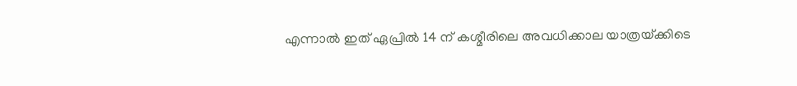എന്നാല്‍ ഇത് ഏപ്രില്‍ 14 ന് കശ്മീരിലെ അവധിക്കാല യാത്രയ്‌ക്കിടെ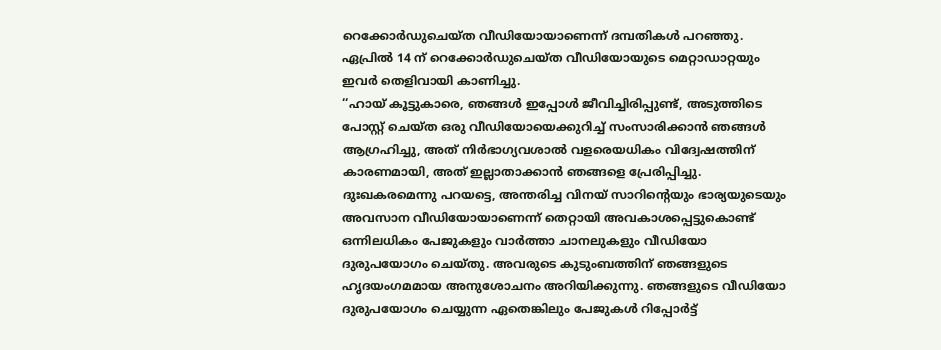റെക്കോർഡുചെയ്‌ത വീഡിയോയാണെന്ന് ദമ്പതികള്‍ പറഞ്ഞു. ഏപ്രില്‍ 14 ന് റെക്കോർഡുചെയ്‌ത വീഡിയോയുടെ മെറ്റാഡാറ്റയും ഇവർ തെളിവായി കാണിച്ചു.
‘‘ഹായ് കൂട്ടുകാരെ, ഞങ്ങൾ ഇപ്പോൾ ജീവിച്ചിരിപ്പുണ്ട്, അടുത്തിടെ പോസ്റ്റ് ചെയ്ത ഒരു വീഡിയോയെക്കുറിച്ച് സംസാരിക്കാൻ ഞങ്ങൾ ആഗ്രഹിച്ചു, അത് നിർഭാഗ്യവശാൽ വളരെയധികം വിദ്വേഷത്തിന് കാരണമായി, അത് ഇല്ലാതാക്കാൻ ഞങ്ങളെ പ്രേരിപ്പിച്ചു.
ദുഃഖകരമെന്നു പറയട്ടെ, അന്തരിച്ച വിനയ് സാറിന്റെയും ഭാര്യയുടെയും അവസാന വീഡിയോയാണെന്ന് തെറ്റായി അവകാശപ്പെട്ടുകൊണ്ട് ഒന്നിലധികം പേജുകളും വാർത്താ ചാനലുകളും വീഡിയോ ദുരുപയോഗം ചെയ്തു. അവരുടെ കുടുംബത്തിന് ഞങ്ങളുടെ ഹൃദയംഗമമായ അനുശോചനം അറിയിക്കുന്നു. ഞങ്ങളുടെ വീഡിയോ ദുരുപയോഗം ചെയ്യുന്ന ഏതെങ്കിലും പേജുകൾ റിപ്പോർട്ട്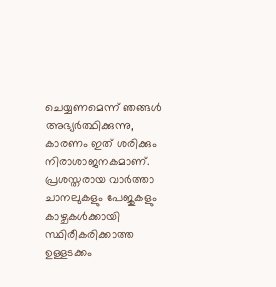ചെയ്യണമെന്ന് ഞങ്ങൾ അഭ്യർത്ഥിക്കുന്നു, കാരണം ഇത് ശരിക്കും നിരാശാജനകമാണ്. പ്രശസ്തരായ വാർത്താ ചാനലുകളും പേജുകളും കാഴ്ചകൾക്കായി സ്ഥിരീകരിക്കാത്ത ഉള്ളടക്കം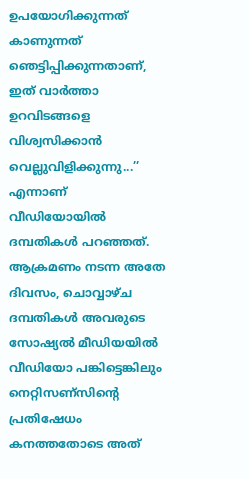ഉപയോഗിക്കുന്നത് കാണുന്നത് ഞെട്ടിപ്പിക്കുന്നതാണ്, ഇത് വാർത്താ ഉറവിടങ്ങളെ വിശ്വസിക്കാൻ വെല്ലുവിളിക്കുന്നു...’’ എന്നാണ് വീഡിയോയില്‍ ദമ്പതികള്‍ പറഞ്ഞത്.
ആക്രമണം നടന്ന അതേ ദിവസം, ചൊവ്വാഴ്ച ദമ്പതികള്‍ അവരുടെ സോഷ്യല്‍ മീഡിയയില്‍ വീഡിയോ പങ്കിട്ടെങ്കിലും നെറ്റിസണ്സിന്റെ പ്രതിഷേധം കനത്തതോടെ അത്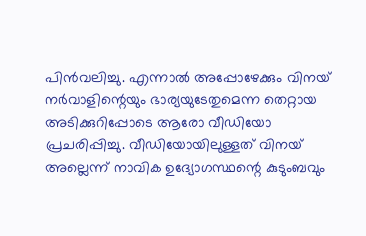പിൻവലിച്ചു. എന്നാല്‍ അപ്പോഴേക്കും വിനയ് നർവാളിന്റെയും ഭാര്യയുടേതുമെന്ന തെറ്റായ അടിക്കുറിപ്പോടെ ആരോ വീഡിയോ പ്രചരിപ്പിച്ചു. വീഡിയോയിലുള്ളത് വിനയ് അല്ലെന്ന് നാവിക ഉദ്യോഗസ്ഥന്റെ കുടുംബവും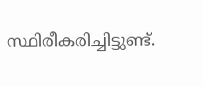സ്ഥിരീകരിച്ചിട്ടുണ്ട്.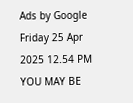Ads by Google
Friday 25 Apr 2025 12.54 PM
YOU MAY BE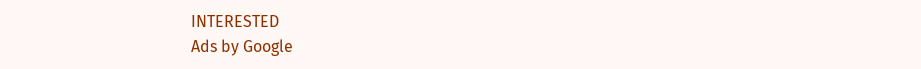INTERESTED
Ads by Google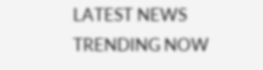LATEST NEWS
TRENDING NOW